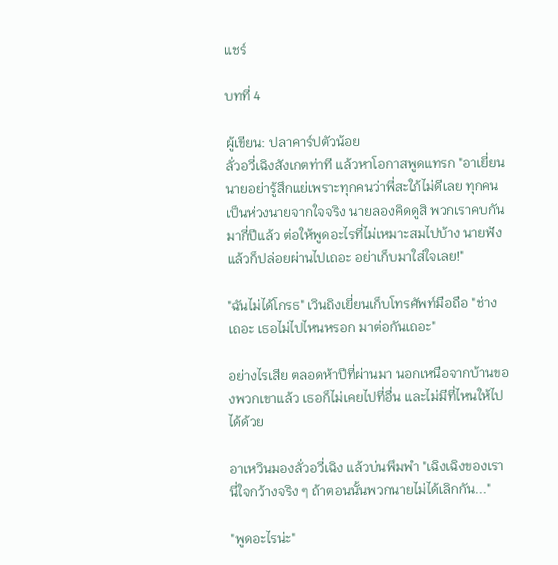แชร์

บทที่ 4

ผู้เขียน: ปลาคาร์ปตัวน้อย
ลั่วอวี่เฉิงสังเกตท่าที แล้วหาโอกาสพูดแทรก "อาเยี่ยน นายอย่ารู้สึกแย่เพราะทุกคนว่าพี่สะใภ้ไม่ดีเลย ทุกคนเป็นห่วงนายจากใจจริง นายลองคิดดูสิ พวกเราคบกันมากี่ปีแล้ว ต่อให้พูดอะไรที่ไม่เหมาะสมไปบ้าง นายฟังแล้วก็ปล่อยผ่านไปเถอะ อย่าเก็บมาใส่ใจเลย!"

"ฉันไม่ได้โกรธ" เวินถิงเยี่ยนเก็บโทรศัพท์มือถือ "ช่างเถอะ เธอไม่ไปไหนหรอก มาต่อกันเถอะ"

อย่างไรเสีย ตลอดห้าปีที่ผ่านมา นอกเหนือจากบ้านของพวกเขาแล้ว เธอก็ไม่เคยไปที่อื่น และไม่มีที่ไหนให้ไปได้ด้วย

อาเหวินมองลั่วอวี่เฉิง แล้วบ่นพึมพำ "เฉิงเฉิงของเรานี่ใจกว้างจริง ๆ ถ้าตอนนั้นพวกนายไม่ได้เลิกกัน..."

"พูดอะไรน่ะ"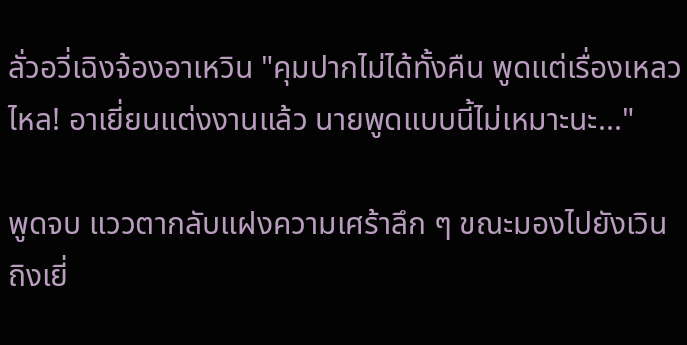ลั่วอวี่เฉิงจ้องอาเหวิน "คุมปากไม่ได้ทั้งคืน พูดแต่เรื่องเหลวไหล! อาเยี่ยนแต่งงานแล้ว นายพูดแบบนี้ไม่เหมาะนะ..."

พูดจบ แววตากลับแฝงความเศร้าลึก ๆ ขณะมองไปยังเวินถิงเยี่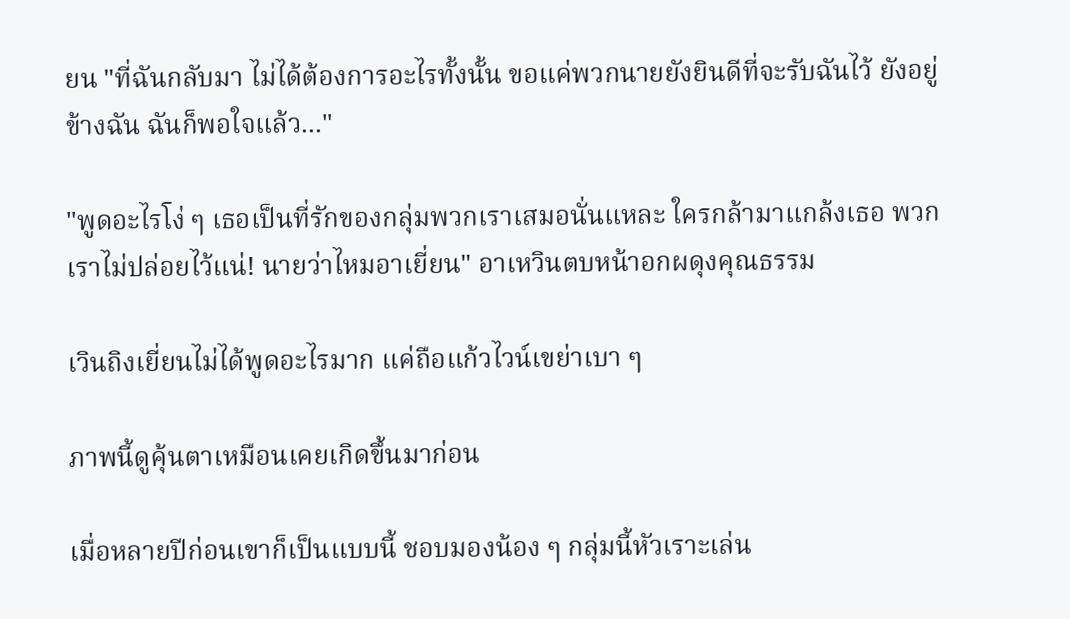ยน "ที่ฉันกลับมา ไม่ได้ต้องการอะไรทั้งนั้น ขอแค่พวกนายยังยินดีที่จะรับฉันไว้ ยังอยู่ข้างฉัน ฉันก็พอใจแล้ว..."

"พูดอะไรโง่ ๆ เธอเป็นที่รักของกลุ่มพวกเราเสมอนั่นแหละ ใครกล้ามาแกล้งเธอ พวกเราไม่ปล่อยไว้แน่! นายว่าไหมอาเยี่ยน" อาเหวินตบหน้าอกผดุงคุณธรรม

เวินถิงเยี่ยนไม่ได้พูดอะไรมาก แค่ถือแก้วไวน์เขย่าเบา ๆ

ภาพนี้ดูคุ้นตาเหมือนเคยเกิดขึ้นมาก่อน

เมื่อหลายปีก่อนเขาก็เป็นแบบนี้ ชอบมองน้อง ๆ กลุ่มนี้หัวเราะเล่น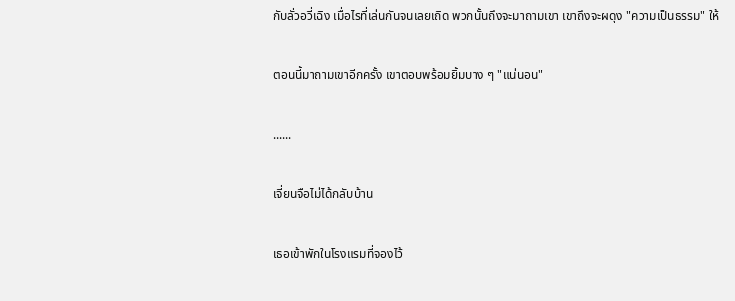กับลั่วอวี่เฉิง เมื่อไรที่เล่นกันจนเลยเถิด พวกนั้นถึงจะมาถามเขา เขาถึงจะผดุง "ความเป็นธรรม" ให้

ตอนนี้มาถามเขาอีกครั้ง เขาตอบพร้อมยิ้มบาง ๆ "แน่นอน"

......

เจี่ยนจือไม่ได้กลับบ้าน

เธอเข้าพักในโรงแรมที่จองไว้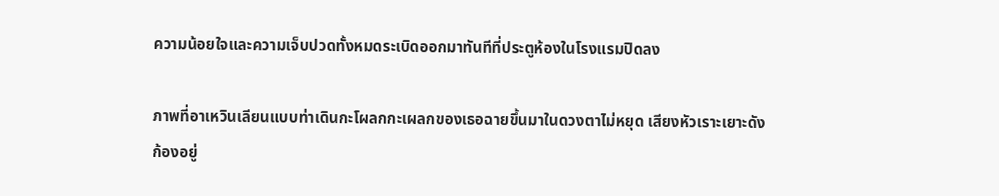ความน้อยใจและความเจ็บปวดทั้งหมดระเบิดออกมาทันทีที่ประตูห้องในโรงแรมปิดลง

ภาพที่อาเหวินเลียนแบบท่าเดินกะโผลกกะเผลกของเธอฉายขึ้นมาในดวงตาไม่หยุด เสียงหัวเราะเยาะดังก้องอยู่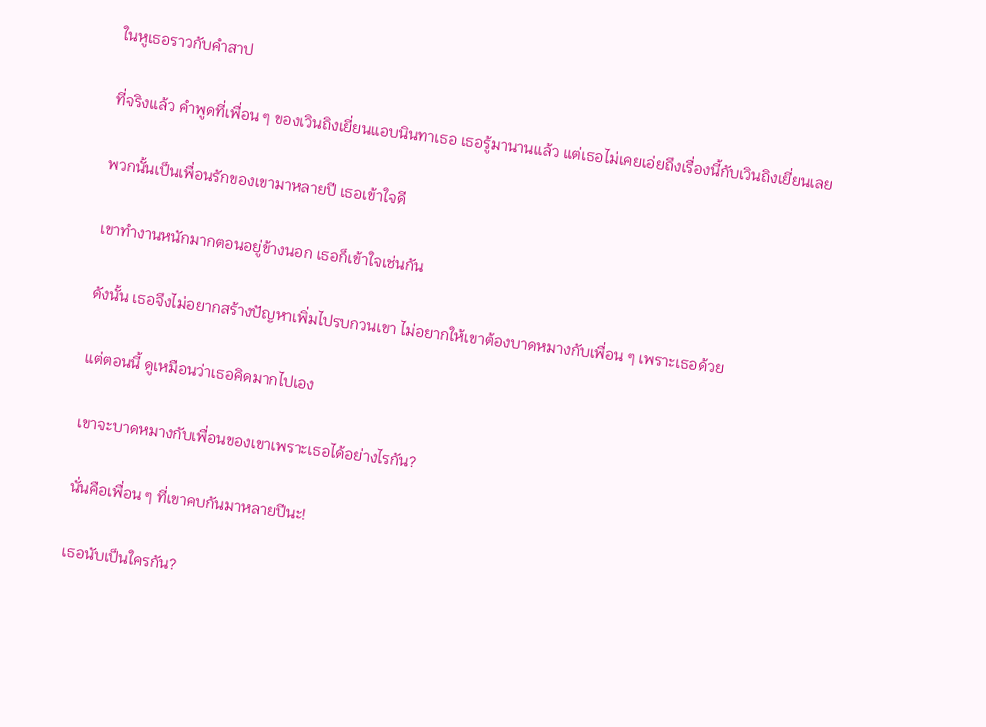ในหูเธอราวกับคำสาป

ที่จริงแล้ว คำพูดที่เพื่อน ๆ ของเวินถิงเยี่ยนแอบนินทาเธอ เธอรู้มานานแล้ว แต่เธอไม่เคยเอ่ยถึงเรื่องนี้กับเวินถิงเยี่ยนเลย

พวกนั้นเป็นเพื่อนรักของเขามาหลายปี เธอเข้าใจดี

เขาทำงานหนักมากตอนอยู่ข้างนอก เธอก็เข้าใจเช่นกัน

ดังนั้น เธอจึงไม่อยากสร้างปัญหาเพิ่มไปรบกวนเขา ไม่อยากให้เขาต้องบาดหมางกับเพื่อน ๆ เพราะเธอด้วย

แต่ตอนนี้ ดูเหมือนว่าเธอคิดมากไปเอง

เขาจะบาดหมางกับเพื่อนของเขาเพราะเธอได้อย่างไรกัน?

นั่นคือเพื่อน ๆ ที่เขาคบกันมาหลายปีนะ!

เธอนับเป็นใครกัน?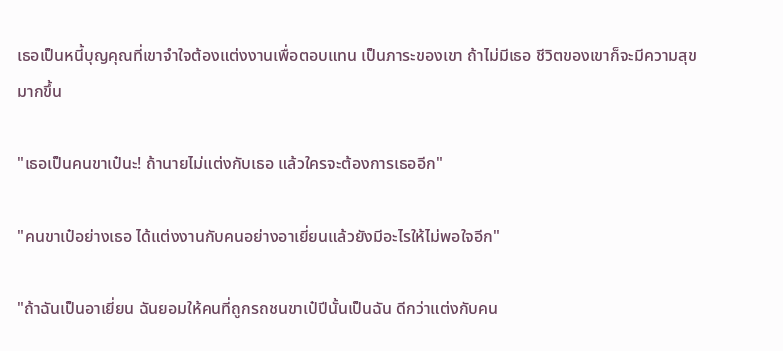เธอเป็นหนี้บุญคุณที่เขาจำใจต้องแต่งงานเพื่อตอบแทน เป็นภาระของเขา ถ้าไม่มีเธอ ชีวิตของเขาก็จะมีความสุขมากขึ้น

"เธอเป็นคนขาเป๋นะ! ถ้านายไม่แต่งกับเธอ แล้วใครจะต้องการเธออีก"

"คนขาเป๋อย่างเธอ ได้แต่งงานกับคนอย่างอาเยี่ยนแล้วยังมีอะไรให้ไม่พอใจอีก"

"ถ้าฉันเป็นอาเยี่ยน ฉันยอมให้คนที่ถูกรถชนขาเป๋ปีนั้นเป็นฉัน ดีกว่าแต่งกับคน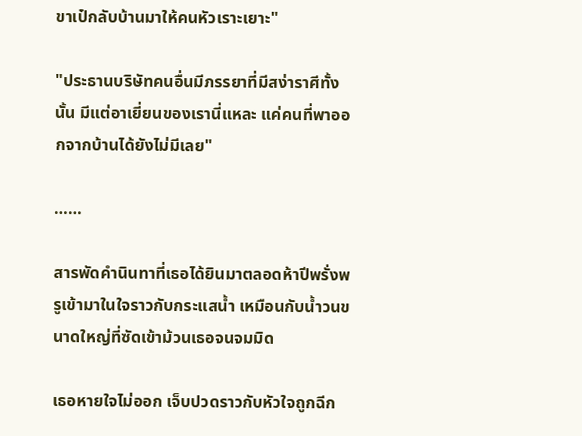ขาเป๋กลับบ้านมาให้คนหัวเราะเยาะ"

"ประธานบริษัทคนอื่นมีภรรยาที่มีสง่าราศีทั้งนั้น มีแต่อาเยี่ยนของเรานี่แหละ แค่คนที่พาออกจากบ้านได้ยังไม่มีเลย"

……

สารพัดคำนินทาที่เธอได้ยินมาตลอดห้าปีพรั่งพรูเข้ามาในใจราวกับกระแสน้ำ เหมือนกับน้ำวนขนาดใหญ่ที่ซัดเข้าม้วนเธอจนจมมิด

เธอหายใจไม่ออก เจ็บปวดราวกับหัวใจถูกฉีก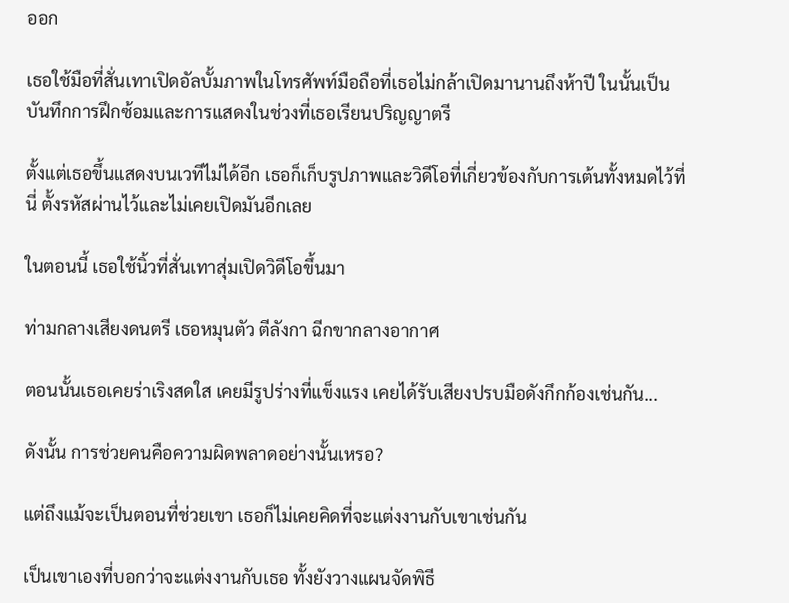ออก

เธอใช้มือที่สั่นเทาเปิดอัลบั้มภาพในโทรศัพท์มือถือที่เธอไม่กล้าเปิดมานานถึงห้าปี ในนั้นเป็นบันทึกการฝึกซ้อมและการแสดงในช่วงที่เธอเรียนปริญญาตรี

ตั้งแต่เธอขึ้นแสดงบนเวทีไม่ได้อีก เธอก็เก็บรูปภาพและวิดีโอที่เกี่ยวข้องกับการเต้นทั้งหมดไว้ที่นี่ ตั้งรหัสผ่านไว้และไม่เคยเปิดมันอีกเลย

ในตอนนี้ เธอใช้นิ้วที่สั่นเทาสุ่มเปิดวิดีโอขึ้นมา

ท่ามกลางเสียงดนตรี เธอหมุนตัว ตีลังกา ฉีกขากลางอากาศ

ตอนนั้นเธอเคยร่าเริงสดใส เคยมีรูปร่างที่แข็งแรง เคยได้รับเสียงปรบมือดังกึกก้องเช่นกัน...

ดังนั้น การช่วยคนคือความผิดพลาดอย่างนั้นเหรอ?

แต่ถึงแม้จะเป็นตอนที่ช่วยเขา เธอก็ไม่เคยคิดที่จะแต่งงานกับเขาเช่นกัน

เป็นเขาเองที่บอกว่าจะแต่งงานกับเธอ ทั้งยังวางแผนจัดพิธี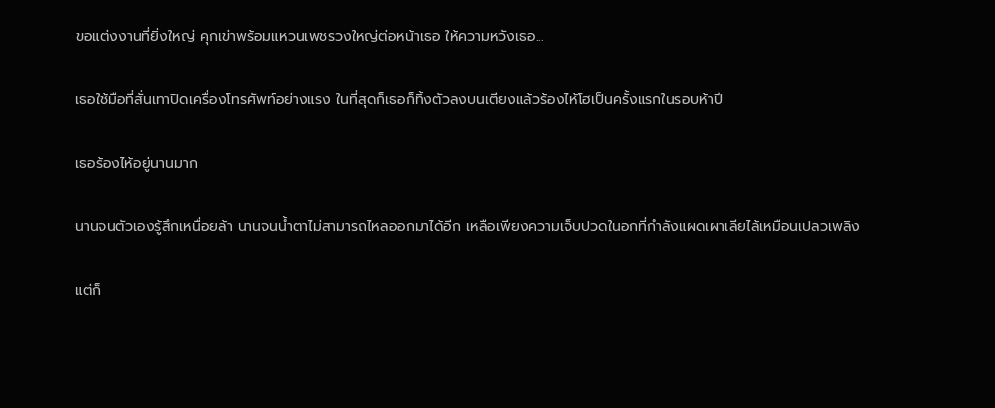ขอแต่งงานที่ยิ่งใหญ่ คุกเข่าพร้อมแหวนเพชรวงใหญ่ต่อหน้าเธอ ให้ความหวังเธอ...

เธอใช้มือที่สั่นเทาปิดเครื่องโทรศัพท์อย่างแรง ในที่สุดก็เธอก็ทิ้งตัวลงบนเตียงแล้วร้องไห้โฮเป็นครั้งแรกในรอบห้าปี

เธอร้องไห้อยู่นานมาก

นานจนตัวเองรู้สึกเหนื่อยล้า นานจนน้ำตาไม่สามารถไหลออกมาได้อีก เหลือเพียงความเจ็บปวดในอกที่กำลังแผดเผาเลียไล้เหมือนเปลวเพลิง

แต่ก็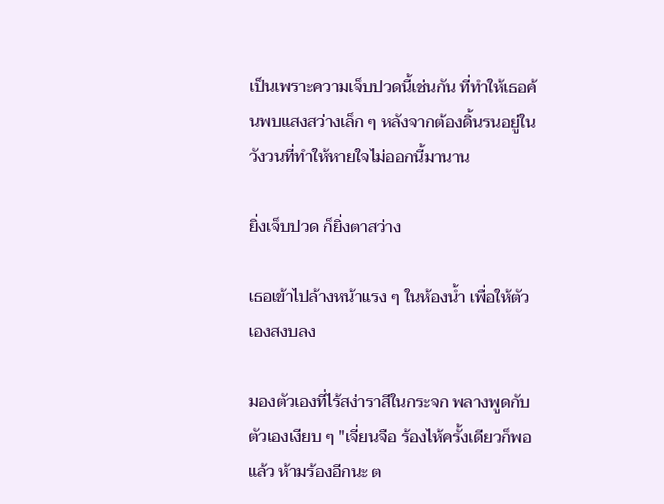เป็นเพราะความเจ็บปวดนี้เช่นกัน ที่ทำให้เธอค้นพบแสงสว่างเล็ก ๆ หลังจากต้องดิ้นรนอยู่ในวังวนที่ทำให้หายใจไม่ออกนี้มานาน

ยิ่งเจ็บปวด ก็ยิ่งตาสว่าง

เธอเข้าไปล้างหน้าแรง ๆ ในห้องน้ำ เพื่อให้ตัวเองสงบลง

มองตัวเองที่ไร้สง่าราสีในกระจก พลางพูดกับตัวเองเงียบ ๆ "เจี่ยนจือ ร้องไห้ครั้งเดียวก็พอแล้ว ห้ามร้องอีกนะ ต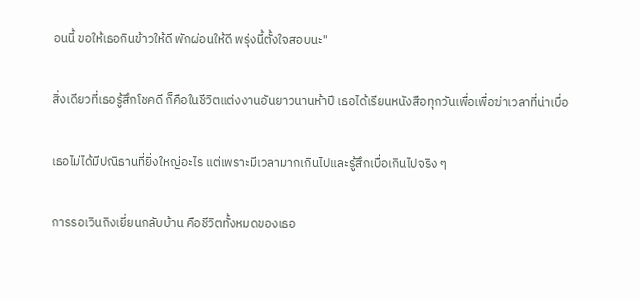อนนี้ ขอให้เธอกินข้าวให้ดี พักผ่อนให้ดี พรุ่งนี้ตั้งใจสอบนะ"

สิ่งเดียวที่เธอรู้สึกโชคดี ก็คือในชีวิตแต่งงานอันยาวนานห้าปี เธอได้เรียนหนังสือทุกวันเพื่อเพื่อฆ่าเวลาที่น่าเบื่อ

เธอไม่ได้มีปณิธานที่ยิ่งใหญ่อะไร แต่เพราะมีเวลามากเกินไปและรู้สึกเบื่อเกินไปจริง ๆ

การรอเวินถิงเยี่ยนกลับบ้าน คือชีวิตทั้งหมดของเธอ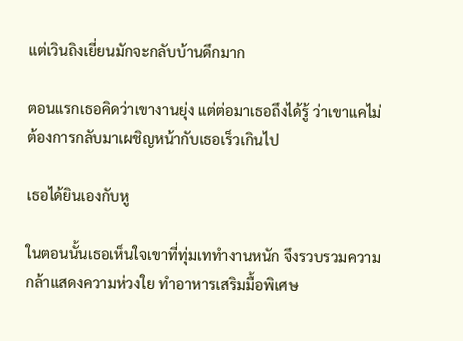แต่เวินถิงเยี่ยนมักจะกลับบ้านดึกมาก

ตอนแรกเธอคิดว่าเขางานยุ่ง แต่ต่อมาเธอถึงได้รู้ ว่าเขาแคไม่ต้องการกลับมาเผชิญหน้ากับเธอเร็วเกินไป

เธอได้ยินเองกับหู

ในตอนนั้นเธอเห็นใจเขาที่ทุ่มเททำงานหนัก จึงรวบรวมความกล้าแสดงความห่วงใย ทำอาหารเสริมมื้อพิเศษ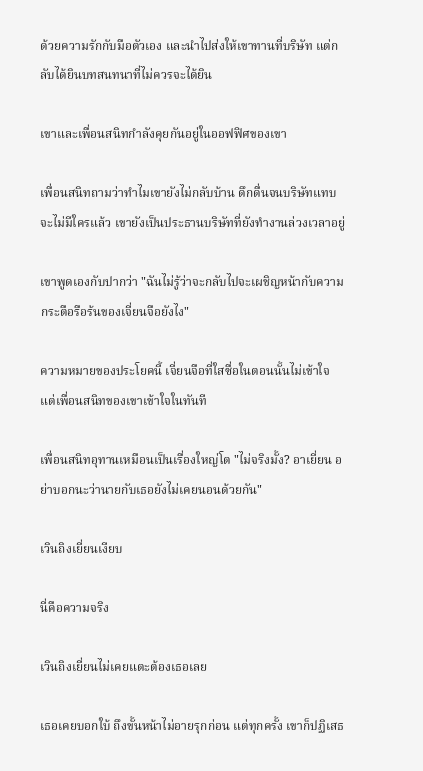ด้วยความรักกับมือตัวเอง และนำไปส่งให้เขาทานที่บริษัท แต่กลับได้ยินบทสนทนาที่ไม่ควรจะได้ยิน

เขาและเพื่อนสนิทกำลังคุยกันอยู่ในออฟฟิศของเขา

เพื่อนสนิทถามว่าทำไมเขายังไม่กลับบ้าน ดึกดื่นจนบริษัทแทบจะไม่มีใครแล้ว เขายังเป็นประธานบริษัทที่ยังทำงานล่วงเวลาอยู่

เขาพูดเองกับปากว่า "ฉันไม่รู้ว่าจะกลับไปจะเผชิญหน้ากับความกระตือรือร้นของเจี่ยนจือยังไง"

ความหมายของประโยคนี้ เจี่ยนจือที่ใสซื่อในตอนนั้นไม่เข้าใจ แต่เพื่อนสนิทของเขาเข้าใจในทันที

เพื่อนสนิทอุทานเหมือนเป็นเรื่องใหญ่โต "ไม่จริงมั้ง? อาเยี่ยน อย่าบอกนะว่านายกับเธอยังไม่เคยนอนด้วยกัน"

เวินถิงเยี่ยนเงียบ

นี่คือความจริง

เวินถิงเยี่ยนไม่เคยแตะต้องเธอเลย

เธอเคยบอกใบ้ ถึงขั้นหน้าไม่อายรุกก่อน แต่ทุกครั้ง เขาก็ปฏิเสธ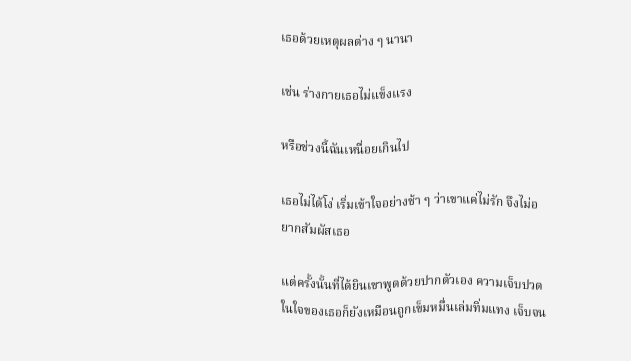เธอด้วยเหตุผลต่าง ๆ นานา

เช่น ร่างกายเธอไม่แข็งแรง

หรือช่วงนี้ฉันเหนื่อยเกินไป

เธอไม่ได้โง่ เริ่มเข้าใจอย่างช้า ๆ ว่าเขาแค่ไม่รัก จึงไม่อยากสัมผัสเธอ

แต่ครั้งนั้นที่ได้ยินเขาพูดด้วยปากตัวเอง ความเจ็บปวดในใจของเธอก็ยังเหมือนถูกเข็มหมื่นเล่มทิ่มแทง เจ็บจน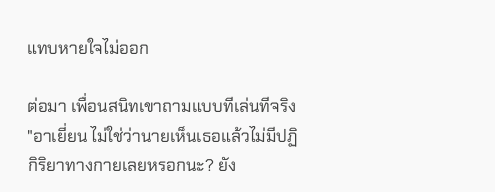แทบหายใจไม่ออก

ต่อมา เพื่อนสนิทเขาถามแบบทีเล่นทีจริง "อาเยี่ยน ไม่ใช่ว่านายเห็นเธอแล้วไม่มีปฏิกิริยาทางกายเลยหรอกนะ? ยัง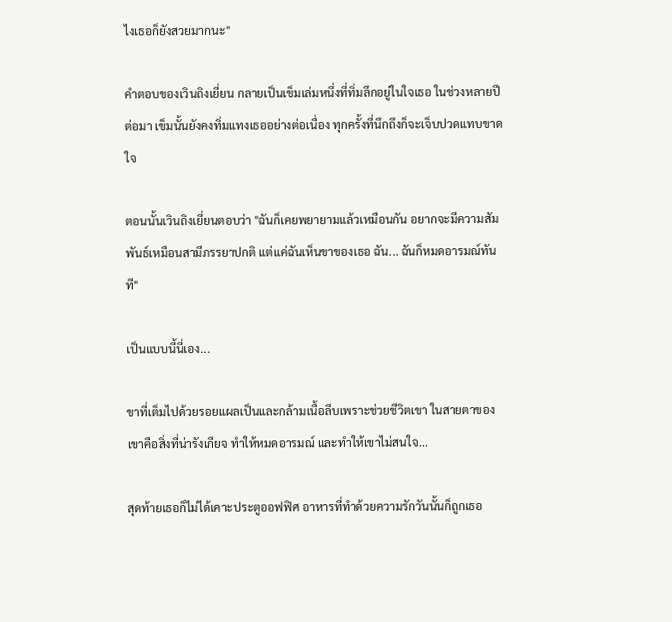ไงเธอก็ยังสวยมากนะ"

คำตอบของเวินถิงเยี่ยน กลายเป็นเข็มเล่มหนึ่งที่ทิ่มลึกอยู่ในใจเธอ ในช่วงหลายปีต่อมา เข็มนั้นยังคงทิ่มแทงเธออย่างต่อเนื่อง ทุกครั้งที่นึกถึงก็จะเจ็บปวดแทบขาดใจ

ตอนนั้นเวินถิงเยี่ยนตอบว่า "ฉันก็เคยพยายามแล้วเหมือนกัน อยากจะมีความสัมพันธ์เหมือนสามีภรรยาปกติ แต่แค่ฉันเห็นขาของเธอ ฉัน... ฉันก็หมดอารมณ์ทันที"

เป็นแบบนี้นี่เอง...

ขาที่เต็มไปด้วยรอยแผลเป็นและกล้ามเนื้อลีบเพราะช่วยชีวิตเขา ในสายตาของเขาคือสิ่งที่น่ารังเกียจ ทำให้หมดอารมณ์ และทำให้เขาไม่สนใจ...

สุดท้ายเธอก็ไม่ได้เคาะประตูออฟฟิศ อาหารที่ทำด้วยความรักวันนั้นก็ถูกเธอ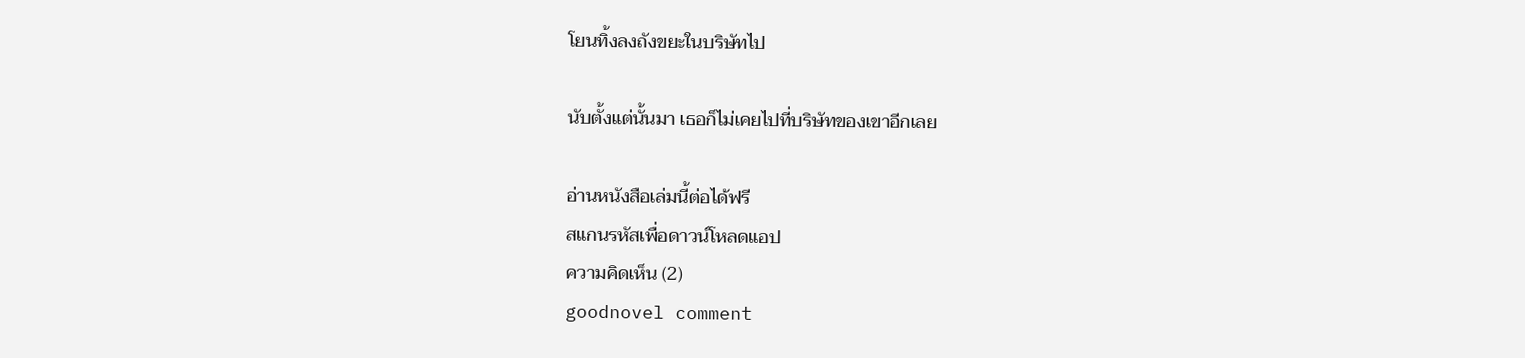โยนทิ้งลงถังขยะในบริษัทไป

นับตั้งแต่นั้นมา เธอก็ไม่เคยไปที่บริษัทของเขาอีกเลย

อ่านหนังสือเล่มนี้ต่อได้ฟรี
สแกนรหัสเพื่อดาวน์โหลดแอป
ความคิดเห็น (2)
goodnovel comment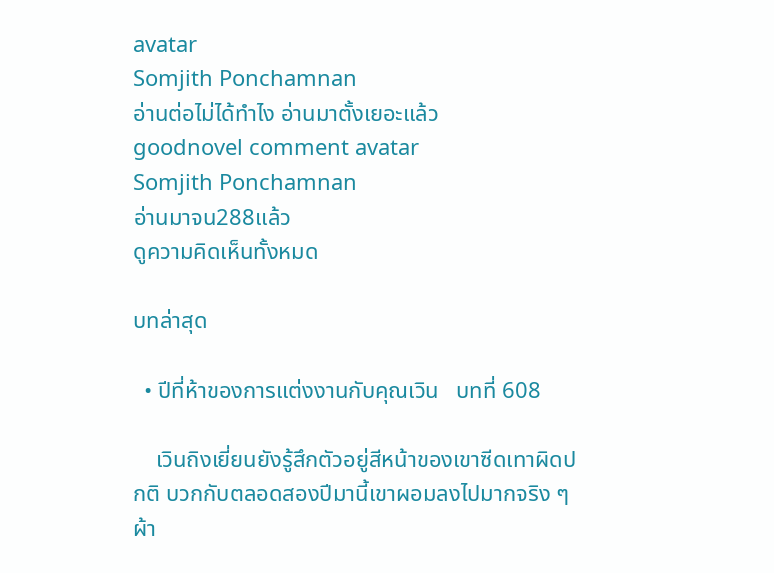avatar
Somjith Ponchamnan
อ่านต่อไม่ได้ทำไง อ่านมาตั้งเยอะแล้ว
goodnovel comment avatar
Somjith Ponchamnan
อ่านมาจน288แล้ว
ดูความคิดเห็นทั้งหมด

บทล่าสุด

  • ปีที่ห้าของการแต่งงานกับคุณเวิน   บทที่ 608

    เวินถิงเยี่ยนยังรู้สึกตัวอยู่สีหน้าของเขาซีดเทาผิดปกติ บวกกับตลอดสองปีมานี้เขาผอมลงไปมากจริง ๆ ผ้า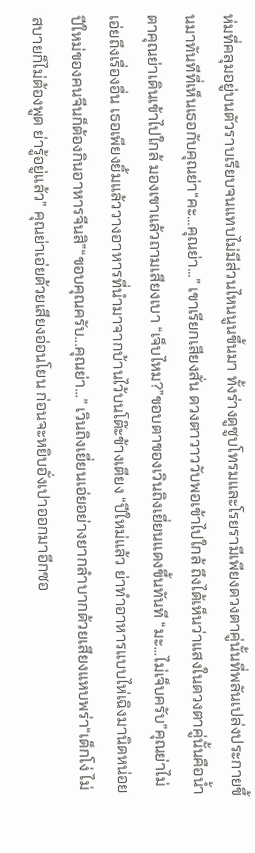ห่มที่คลุมอยู่บนตัวราบเรียบจนแทบไม่มีส่วนไหนนูนขึ้นมา ทั้งร่างดูซูบโทรมและโรยรามีเพียงดวงตาคู่นั้นที่พลันเปล่งประกายขึ้นมาทันทีที่เห็นเธอกับคุณย่า“คะ...คุณย่า...” เขาเรียกเสียงสั่น ดวงตาวาววับพอเข้าไปใกล้ ถึงได้เห็นว่าแสงในดวงตาคู่นั้นคือน้ำตาคุณย่าเดินเข้าไปใกล้ มองเขาแล้วถามเสียงเบา “เจ็บไหม?”ขอบตาของเวินถิงเยี่ยนแดงขึ้นทันที “มะ...ไม่เจ็บครับ”คุณย่าไม่เอ่ยถึงเรื่องอื่น เธอเพียงยิ้มแล้ววางอาหารที่นำมาจากบ้านไว้บนโต๊ะข้างเตียง “ปีใหม่แล้ว ย่าทำอาหารแบบไห่เฉิงมานิดหน่อย ปีใหม่ของคนจีนก็ต้องกินอาหารจีนสิ”“ขอบคุณครับ...คุณย่า...” เวินถิงเยี่ยนเอ่ยอย่างยากลำบากด้วยเสียงแหบพร่า“เด็กโง่ ไม่สบายก็ไม่ต้องพูด ย่ารู้อยู่แล้ว” คุณย่าเอ่ยด้วยเสียงอ่อนโยน ก่อนจะหยิบอั่งเปาออกมาอีกซอ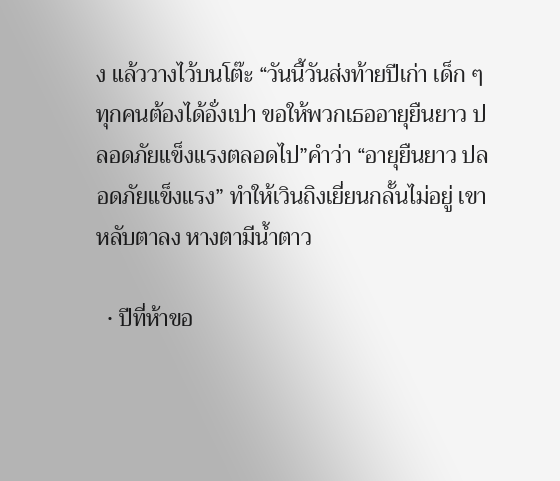ง แล้ววางไว้บนโต๊ะ “วันนี้วันส่งท้ายปีเก่า เด็ก ๆ ทุกคนต้องได้อั่งเปา ขอให้พวกเธออายุยืนยาว ปลอดภัยแข็งแรงตลอดไป”คำว่า “อายุยืนยาว ปลอดภัยแข็งแรง” ทำให้เวินถิงเยี่ยนกลั้นไม่อยู่ เขาหลับตาลง หางตามีน้ำตาว

  • ปีที่ห้าขอ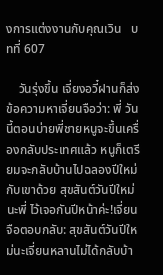งการแต่งงานกับคุณเวิน   บทที่ 607

    วันรุ่งขึ้น เจี่ยงอวี๋ฝานก็ส่งข้อความหาเจี่ยนจือว่า: พี่ วันนี้ตอนบ่ายพี่ชายหนูจะขึ้นเครื่องกลับประเทศแล้ว หนูก็เตรียมจะกลับบ้านไปฉลองปีใหม่กับเขาด้วย สุขสันต์วันปีใหม่นะพี่ ไว้เจอกันปีหน้าค่ะ!เจี่ยนจือตอบกลับ: สุขสันต์วันปีใหม่นะเจี่ยนหลานไม่ได้กลับบ้า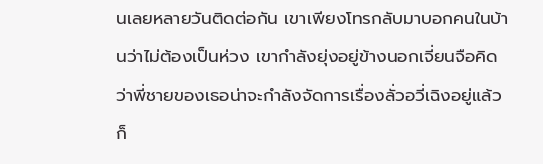นเลยหลายวันติดต่อกัน เขาเพียงโทรกลับมาบอกคนในบ้านว่าไม่ต้องเป็นห่วง เขากำลังยุ่งอยู่ข้างนอกเจี่ยนจือคิดว่าพี่ชายของเธอน่าจะกำลังจัดการเรื่องลั่วอวี่เฉิงอยู่แล้วก็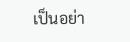เป็นอย่า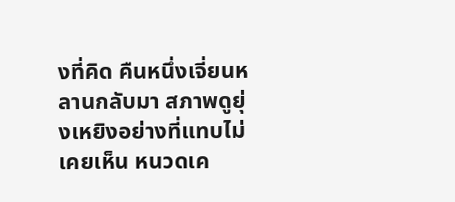งที่คิด คืนหนึ่งเจี่ยนหลานกลับมา สภาพดูยุ่งเหยิงอย่างที่แทบไม่เคยเห็น หนวดเค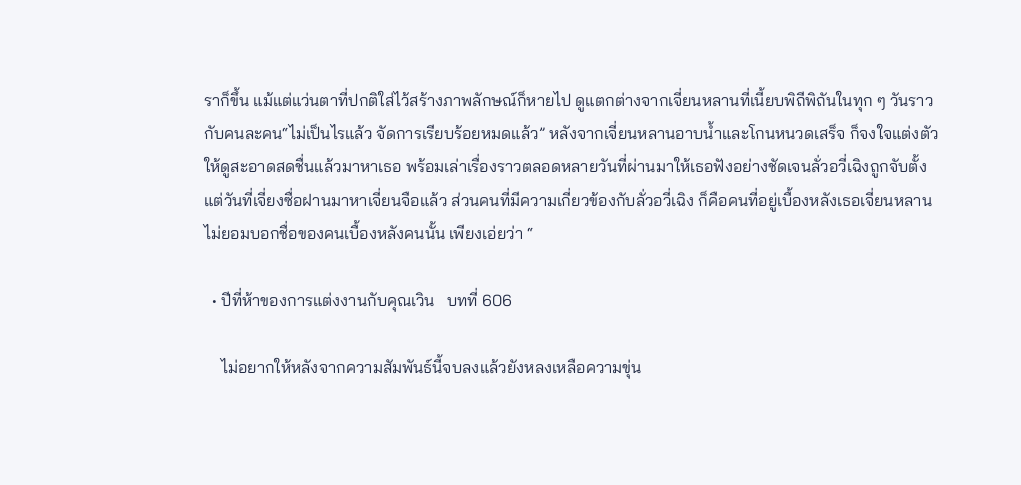ราก็ขึ้น แม้แต่แว่นตาที่ปกติใส่ไว้สร้างภาพลักษณ์ก็หายไป ดูแตกต่างจากเจี่ยนหลานที่เนี้ยบพิถีพิถันในทุก ๆ วันราวกับคนละคน“ไม่เป็นไรแล้ว จัดการเรียบร้อยหมดแล้ว” หลังจากเจี่ยนหลานอาบน้ำและโกนหนวดเสร็จ ก็จงใจแต่งตัวให้ดูสะอาดสดชื่นแล้วมาหาเธอ พร้อมเล่าเรื่องราวตลอดหลายวันที่ผ่านมาให้เธอฟังอย่างชัดเจนลั่วอวี่เฉิงถูกจับตั้งแต่วันที่เจี่ยงซื่อฝานมาหาเจี่ยนจือแล้ว ส่วนคนที่มีความเกี่ยวข้องกับลั่วอวี่เฉิง ก็คือคนที่อยู่เบื้องหลังเธอเจี่ยนหลานไม่ยอมบอกชื่อของคนเบื้องหลังคนนั้น เพียงเอ่ยว่า “

  • ปีที่ห้าของการแต่งงานกับคุณเวิน   บทที่ 606

    ไม่อยากให้หลังจากความสัมพันธ์นี้จบลงแล้วยังหลงเหลือความขุ่น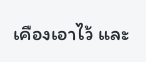เคืองเอาไว้ และ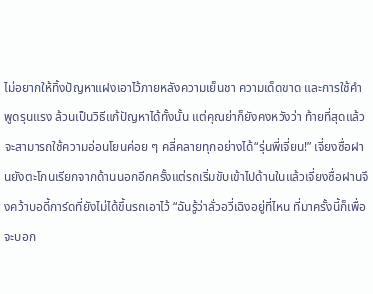ไม่อยากให้ทิ้งปัญหาแฝงเอาไว้ภายหลังความเย็นชา ความเด็ดขาด และการใช้คำพูดรุนแรง ล้วนเป็นวิธีแก้ปัญหาได้ทั้งนั้น แต่คุณย่าก็ยังคงหวังว่า ท้ายที่สุดแล้วจะสามารถใช้ความอ่อนโยนค่อย ๆ คลี่คลายทุกอย่างได้“รุ่นพี่เจี่ยน!” เจี่ยงซื่อฝานยังตะโกนเรียกจากด้านนอกอีกครั้งแต่รถเริ่มขับเข้าไปด้านในแล้วเจี่ยงซื่อฝานจึงคว้าบอดี้การ์ดที่ยังไม่ได้ขึ้นรถเอาไว้ “ฉันรู้ว่าลั่วอวี่เฉิงอยู่ที่ไหน ที่มาครั้งนี้ก็เพื่อจะบอก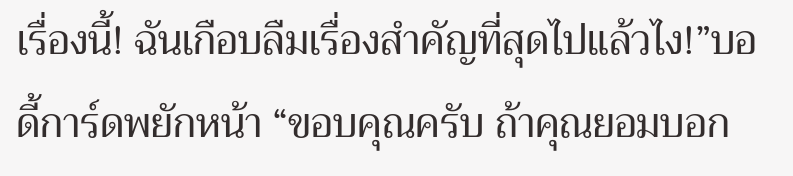เรื่องนี้! ฉันเกือบลืมเรื่องสำคัญที่สุดไปแล้วไง!”บอดี้การ์ดพยักหน้า “ขอบคุณครับ ถ้าคุณยอมบอก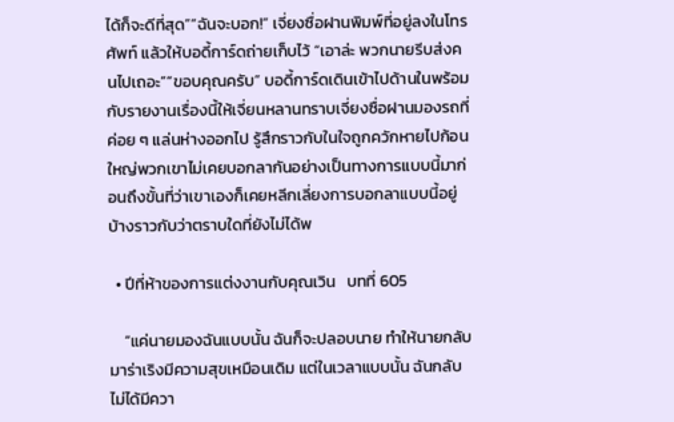ได้ก็จะดีที่สุด”“ฉันจะบอก!” เจี่ยงซื่อฝานพิมพ์ที่อยู่ลงในโทรศัพท์ แล้วให้บอดี้การ์ดถ่ายเก็บไว้ “เอาล่ะ พวกนายรีบส่งคนไปเถอะ”“ขอบคุณครับ” บอดี้การ์ดเดินเข้าไปด้านในพร้อมกับรายงานเรื่องนี้ให้เจี่ยนหลานทราบเจี่ยงซื่อฝานมองรถที่ค่อย ๆ แล่นห่างออกไป รู้สึกราวกับในใจถูกควักหายไปก้อนใหญ่พวกเขาไม่เคยบอกลากันอย่างเป็นทางการแบบนี้มาก่อนถึงขั้นที่ว่าเขาเองก็เคยหลีกเลี่ยงการบอกลาแบบนี้อยู่บ้างราวกับว่าตราบใดที่ยังไม่ได้พ

  • ปีที่ห้าของการแต่งงานกับคุณเวิน   บทที่ 605

    “แค่นายมองฉันแบบนั้น ฉันก็จะปลอบนาย ทำให้นายกลับมาร่าเริงมีความสุขเหมือนเดิม แต่ในเวลาแบบนั้น ฉันกลับไม่ได้มีควา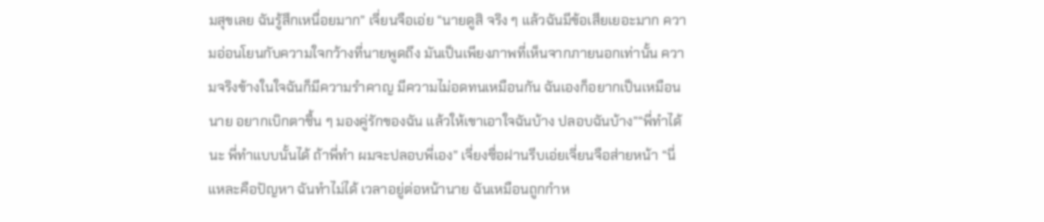มสุขเลย ฉันรู้สึกเหนื่อยมาก” เจี่ยนจือเอ่ย “นายดูสิ จริง ๆ แล้วฉันมีข้อเสียเยอะมาก ความอ่อนโยนกับความใจกว้างที่นายพูดถึง มันเป็นเพียงภาพที่เห็นจากภายนอกเท่านั้น ความจริงข้างในใจฉันก็มีความรำคาญ มีความไม่อดทนเหมือนกัน ฉันเองก็อยากเป็นเหมือนนาย อยากเบิกตาชื้น ๆ มองคู่รักของฉัน แล้วให้เขาเอาใจฉันบ้าง ปลอบฉันบ้าง”“พี่ทำได้นะ พี่ทำแบบนั้นได้ ถ้าพี่ทำ ผมจะปลอบพี่เอง” เจี่ยงซื่อฝานรีบเอ่ยเจี่ยนจือส่ายหน้า “นี่แหละคือปัญหา ฉันทำไม่ได้ เวลาอยู่ต่อหน้านาย ฉันเหมือนถูกกำห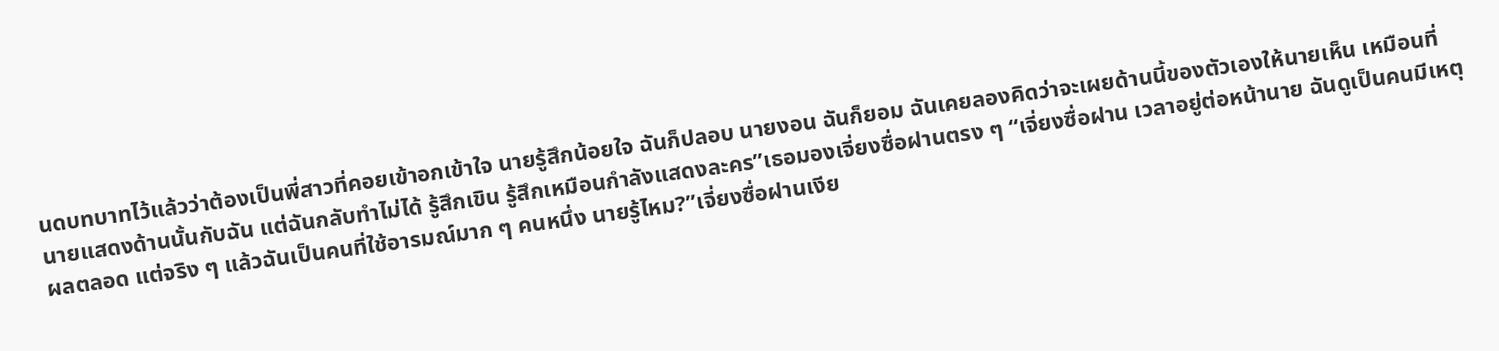นดบทบาทไว้แล้วว่าต้องเป็นพี่สาวที่คอยเข้าอกเข้าใจ นายรู้สึกน้อยใจ ฉันก็ปลอบ นายงอน ฉันก็ยอม ฉันเคยลองคิดว่าจะเผยด้านนี้ของตัวเองให้นายเห็น เหมือนที่นายแสดงด้านนั้นกับฉัน แต่ฉันกลับทำไม่ได้ รู้สึกเขิน รู้สึกเหมือนกำลังแสดงละคร”เธอมองเจี่ยงซื่อฝานตรง ๆ “เจี่ยงซื่อฝาน เวลาอยู่ต่อหน้านาย ฉันดูเป็นคนมีเหตุผลตลอด แต่จริง ๆ แล้วฉันเป็นคนที่ใช้อารมณ์มาก ๆ คนหนึ่ง นายรู้ไหม?”เจี่ยงซื่อฝานเงีย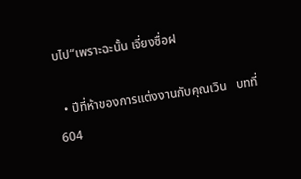บไป“เพราะฉะนั้น เจี่ยงซื่อฝ

  • ปีที่ห้าของการแต่งงานกับคุณเวิน   บทที่ 604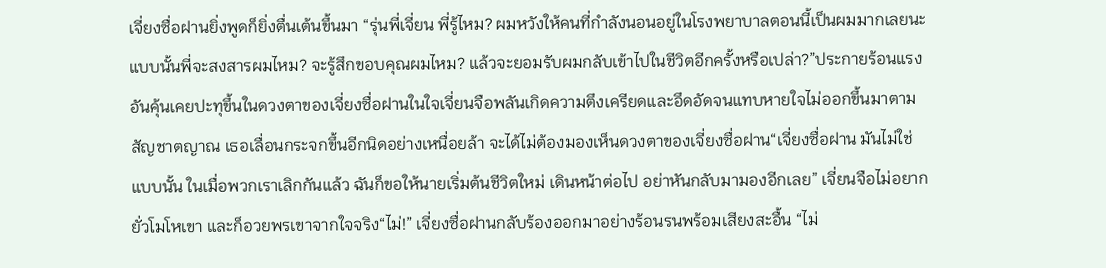เจี่ยงซื่อฝานยิ่งพูดก็ยิ่งตื่นเต้นขึ้นมา “รุ่นพี่เจี่ยน พี่รู้ไหม? ผมหวังให้คนที่กำลังนอนอยู่ในโรงพยาบาลตอนนี้เป็นผมมากเลยนะ แบบนั้นพี่จะสงสารผมไหม? จะรู้สึกขอบคุณผมไหม? แล้วจะยอมรับผมกลับเข้าไปในชีวิตอีกครั้งหรือเปล่า?”ประกายร้อนแรงอันคุ้นเคยปะทุขึ้นในดวงตาของเจี่ยงซื่อฝานในใจเจี่ยนจือพลันเกิดความตึงเครียดและอึดอัดจนแทบหายใจไม่ออกขึ้นมาตามสัญชาตญาณ เธอเลื่อนกระจกขึ้นอีกนิดอย่างเหนื่อยล้า จะได้ไม่ต้องมองเห็นดวงตาของเจี่ยงซื่อฝาน“เจี่ยงซื่อฝาน มันไม่ใช่แบบนั้น ในเมื่อพวกเราเลิกกันแล้ว ฉันก็ขอให้นายเริ่มต้นชีวิตใหม่ เดินหน้าต่อไป อย่าหันกลับมามองอีกเลย” เจี่ยนจือไม่อยากยั่วโมโหเขา และก็อวยพรเขาจากใจจริง“ไม่!” เจี่ยงซื่อฝานกลับร้องออกมาอย่างร้อนรนพร้อมเสียงสะอื้น “ไม่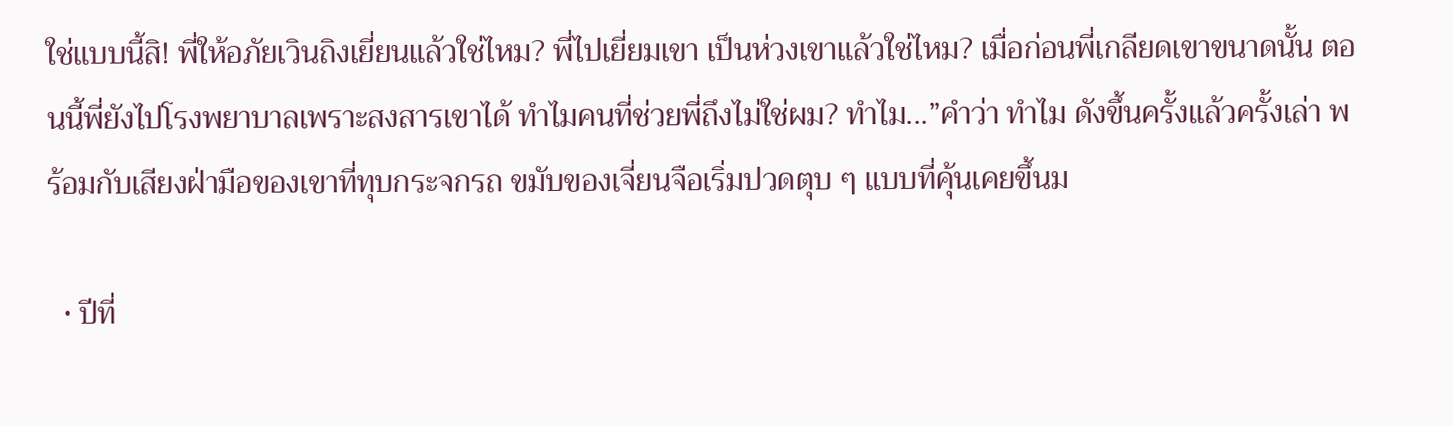ใช่แบบนี้สิ! พี่ให้อภัยเวินถิงเยี่ยนแล้วใช่ไหม? พี่ไปเยี่ยมเขา เป็นห่วงเขาแล้วใช่ไหม? เมื่อก่อนพี่เกลียดเขาขนาดนั้น ตอนนี้พี่ยังไปโรงพยาบาลเพราะสงสารเขาได้ ทำไมคนที่ช่วยพี่ถึงไม่ใช่ผม? ทำไม...”คำว่า ทำไม ดังขึ้นครั้งแล้วครั้งเล่า พร้อมกับเสียงฝ่ามือของเขาที่ทุบกระจกรถ ขมับของเจี่ยนจือเริ่มปวดตุบ ๆ แบบที่คุ้นเคยขึ้นม

  • ปีที่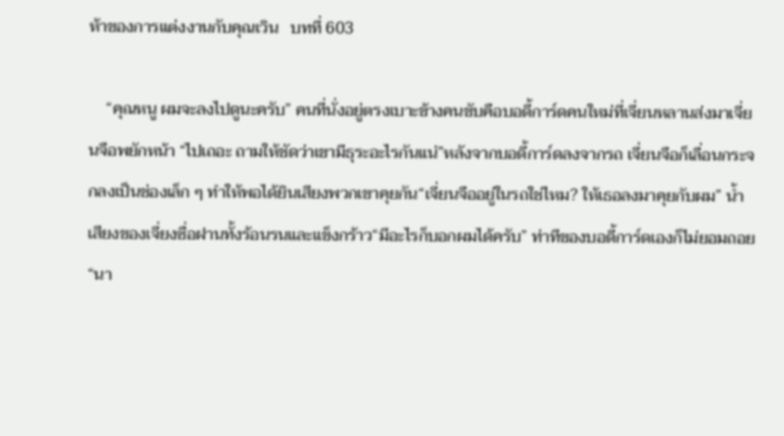ห้าของการแต่งงานกับคุณเวิน   บทที่ 603

    “คุณหนู ผมจะลงไปดูนะครับ” คนที่นั่งอยู่ตรงเบาะข้างคนขับคือบอดี้การ์ดคนใหม่ที่เจี่ยนหลานส่งมาเจี่ยนจือพยักหน้า “ไปเถอะ ถามให้ชัดว่าเขามีธุระอะไรกันแน่”หลังจากบอดี้การ์ดลงจากรถ เจี่ยนจือก็เลื่อนกระจกลงเป็นช่องเล็ก ๆ ทำให้พอได้ยินเสียงพวกเขาคุยกัน“เจี่ยนจืออยู่ในรถใช่ไหม? ให้เธอลงมาคุยกับผม” น้ำเสียงของเจี่ยงซื่อฝานทั้งร้อนรนและแข็งกร้าว“มีอะไรก็บอกผมได้ครับ” ท่าทีของบอดี้การ์ดเองก็ไม่ยอมถอย“นา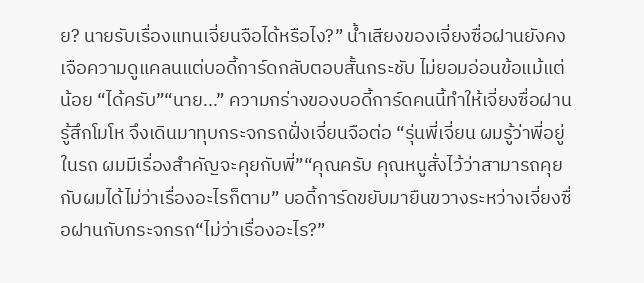ย? นายรับเรื่องแทนเจี่ยนจือได้หรือไง?” น้ำเสียงของเจี่ยงซื่อฝานยังคงเจือความดูแคลนแต่บอดี้การ์ดกลับตอบสั้นกระชับ ไม่ยอมอ่อนข้อแม้แต่น้อย “ได้ครับ”“นาย...” ความกร่างของบอดี้การ์ดคนนี้ทำให้เจี่ยงซื่อฝานรู้สึกโมโห จึงเดินมาทุบกระจกรถฝั่งเจี่ยนจือต่อ “รุ่นพี่เจี่ยน ผมรู้ว่าพี่อยู่ในรถ ผมมีเรื่องสำคัญจะคุยกับพี่”“คุณครับ คุณหนูสั่งไว้ว่าสามารถคุยกับผมได้ไม่ว่าเรื่องอะไรก็ตาม” บอดี้การ์ดขยับมายืนขวางระหว่างเจี่ยงซื่อฝานกับกระจกรถ“ไม่ว่าเรื่องอะไร?”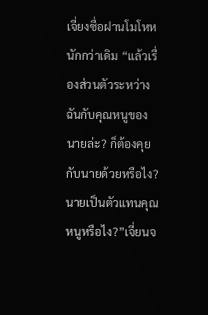เจี่ยงซื่อฝานโมโหหนักกว่าเดิม “แล้วเรื่องส่วนตัวระหว่างฉันกับคุณหนูของนายล่ะ? ก็ต้องคุยกับนายด้วยหรือไง? นายเป็นตัวแทนคุณหนูหรือไง?”เจี่ยนจ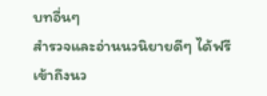บทอื่นๆ
สำรวจและอ่านนวนิยายดีๆ ได้ฟรี
เข้าถึงนว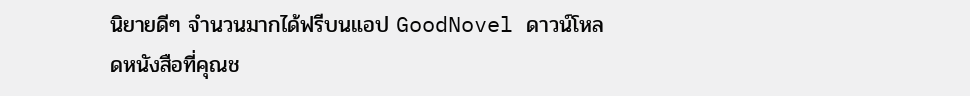นิยายดีๆ จำนวนมากได้ฟรีบนแอป GoodNovel ดาวน์โหลดหนังสือที่คุณช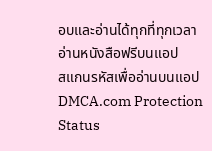อบและอ่านได้ทุกที่ทุกเวลา
อ่านหนังสือฟรีบนแอป
สแกนรหัสเพื่ออ่านบนแอป
DMCA.com Protection Status